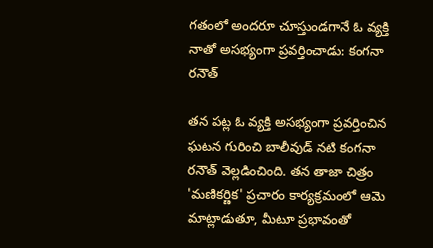గతంలో అందరూ చూస్తుండగానే ఓ వ్యక్తి నాతో అసభ్యంగా ప్రవర్తించాడు: కంగనా రనౌత్

తన పట్ల ఓ వ్యక్తి అసభ్యంగా ప్రవర్తించిన ఘటన గురించి బాలీవుడ్ నటి కంగనా రనౌత్ వెల్లడించింది. తన తాజా చిత్రం 'మణికర్ణిక' ప్రచారం కార్యక్రమంలో ఆమె మాట్లాడుతూ, మీటూ ప్రభావంతో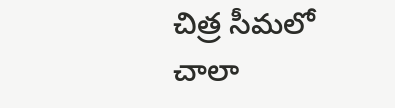చిత్ర సీమలో చాలా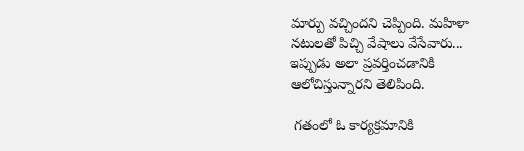మార్పు వచ్చిందని చెప్పింది. మహిళా నటులతో పిచ్చి వేషాలు వేసేవారు... ఇప్పుడు అలా ప్రవర్తించడానికి ఆలోచిస్తున్నారని తెలిపింది.

 గతంలో ఓ కార్యక్రమానికి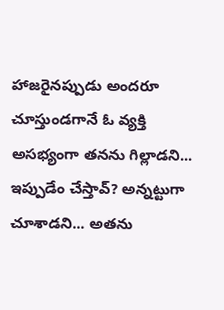హాజరైనప్పుడు అందరూ చూస్తుండగానే ఓ వ్యక్తి అసభ్యంగా తనను గిల్లాడని... ఇప్పుడేం చేస్తావ్? అన్నట్టుగా చూశాడని... అతను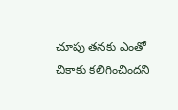చూపు తనకు ఎంతో చికాకు కలిగించిందని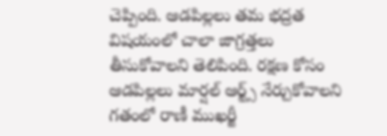చెప్పింది. ఆడపిల్లలు తమ భద్రత విషయంలో చాలా జాగ్రత్తలు తీసుకోవాలని తెలిపింది. రక్షణ కోసం ఆడపిల్లలు మార్షల్ ఆర్ట్స్ నేర్చుకోవాలని గతంలో రాణీ ముఖర్జీ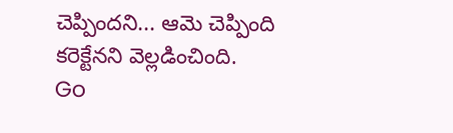చెప్పిందని... ఆమె చెప్పింది కరెక్టేనని వెల్లడించింది.
Go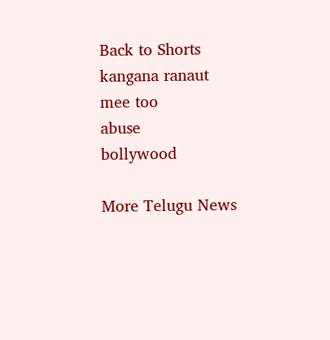Back to Shorts
kangana ranaut
mee too
abuse
bollywood

More Telugu News